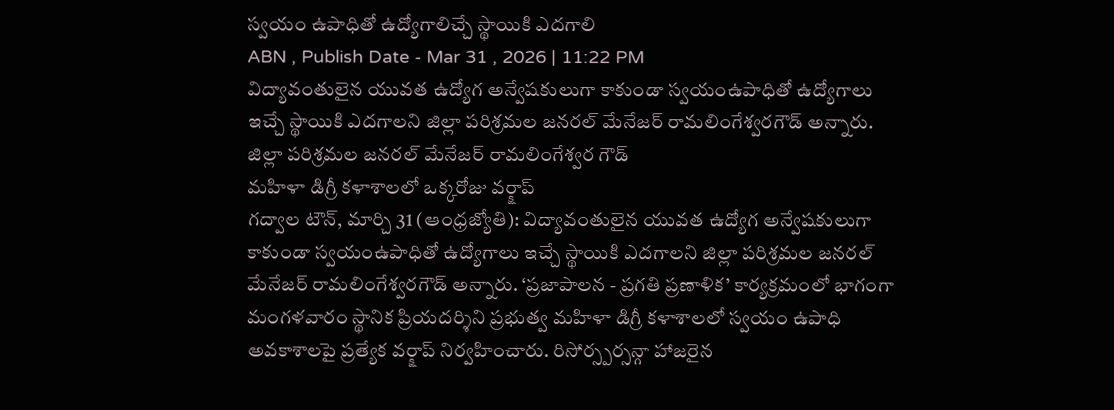స్వయం ఉపాధితో ఉద్యోగాలిచ్చే స్థాయికి ఎదగాలి
ABN , Publish Date - Mar 31 , 2026 | 11:22 PM
విద్యావంతులైన యువత ఉద్యోగ అన్వేషకులుగా కాకుండా స్వయంఉపాధితో ఉద్యోగాలు ఇచ్చే స్థాయికి ఎదగాలని జిల్లా పరిశ్రమల జనరల్ మేనేజర్ రామలింగేశ్వరగౌడ్ అన్నారు.
జిల్లా పరిశ్రమల జనరల్ మేనేజర్ రామలింగేశ్వర గౌడ్
మహిళా డిగ్రీ కళాశాలలో ఒక్కరోజు వర్క్షాప్
గద్వాల టౌన్, మార్చి 31 (ఆంధ్రజ్యోతి): విద్యావంతులైన యువత ఉద్యోగ అన్వేషకులుగా కాకుండా స్వయంఉపాధితో ఉద్యోగాలు ఇచ్చే స్థాయికి ఎదగాలని జిల్లా పరిశ్రమల జనరల్ మేనేజర్ రామలింగేశ్వరగౌడ్ అన్నారు. ‘ప్రజాపాలన - ప్రగతి ప్రణాళిక’ కార్యక్రమంలో భాగంగా మంగళవారం స్థానిక ప్రియదర్శిని ప్రభుత్వ మహిళా డిగ్రీ కళాశాలలో స్వయం ఉపాధి అవకాశాలపై ప్రత్యేక వర్క్షాప్ నిర్వహించారు. రిసోర్స్పర్సన్గా హాజరైన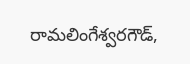రామలింగేశ్వరగౌడ్,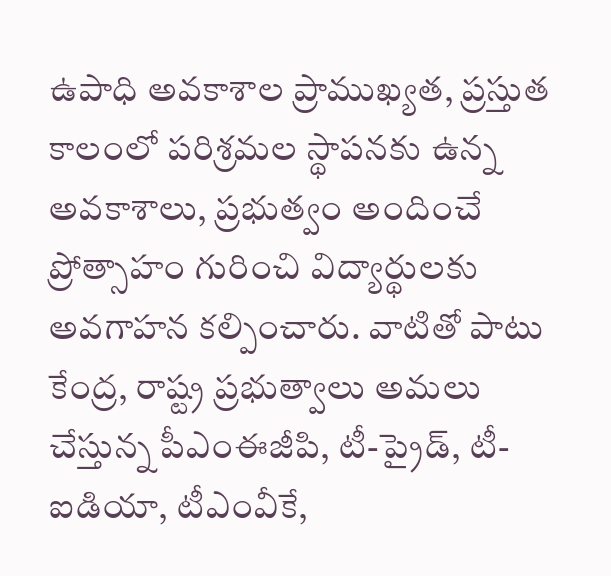ఉపాధి అవకాశాల ప్రాముఖ్యత, ప్రస్తుత కాలంలో పరిశ్రమల స్థాపనకు ఉన్న అవకాశాలు, ప్రభుత్వం అందించే ప్రోత్సాహం గురించి విద్యార్థులకు అవగాహన కల్పించారు. వాటితో పాటు కేంద్ర, రాష్ట్ర ప్రభుత్వాలు అమలు చేస్తున్న పీఎంఈజీపి, టీ-ప్రైడ్, టీ-ఐడియా, టీఎంవీకే,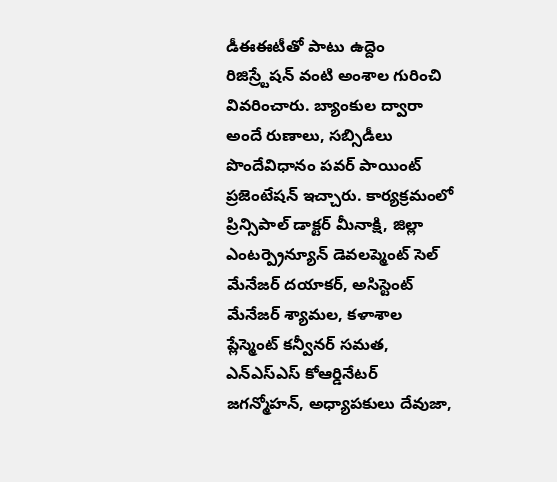డీఈఈటీతో పాటు ఉద్దెం రిజిస్ర్టేషన్ వంటి అంశాల గురించి వివరించారు. బ్యాంకుల ద్వారా అందే రుణాలు, సబ్సిడీలు పొందేవిధానం పవర్ పాయింట్ ప్రజెంటేషన్ ఇచ్చారు. కార్యక్రమంలో ప్రిన్సిపాల్ డాక్టర్ మీనాక్షి, జిల్లా ఎంటర్ప్రెన్యూన్ డెవలప్మెంట్ సెల్ మేనేజర్ దయాకర్, అసిస్టెంట్ మేనేజర్ శ్యామల, కళాశాల ప్లేస్మెంట్ కన్వీనర్ సమత, ఎన్ఎస్ఎస్ కోఆర్డినేటర్ జగన్మోహన్, అధ్యాపకులు దేవుజా,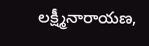లక్ష్మీనారాయణ,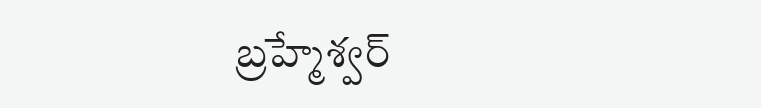బ్రహ్మేశ్వర్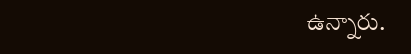ఉన్నారు.